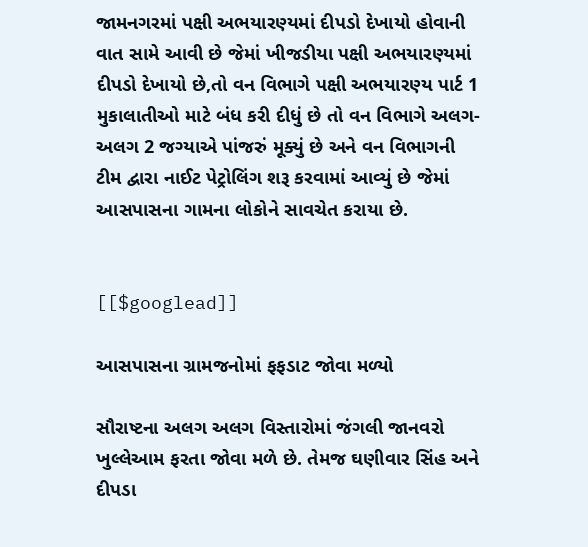જામનગરમાં પક્ષી અભયારણ્યમાં દીપડો દેખાયો હોવાની વાત સામે આવી છે જેમાં ખીજડીયા પક્ષી અભયારણ્યમાં દીપડો દેખાયો છે,તો વન વિભાગે પક્ષી અભયારણ્ય પાર્ટ 1 મુકાલાતીઓ માટે બંધ કરી દીધું છે તો વન વિભાગે અલગ-અલગ 2 જગ્યાએ પાંજરું મૂક્યું છે અને વન વિભાગની ટીમ દ્વારા નાઈટ પેટ્રોલિંગ શરૂ કરવામાં આવ્યું છે જેમાં આસપાસના ગામના લોકોને સાવચેત કરાયા છે.


[[$googlead]]

આસપાસના ગ્રામજનોમાં ફફડાટ જોવા મળ્યો

સૌરાષ્ટના અલગ અલગ વિસ્તારોમાં જંગલી જાનવરો ખુલ્લેઆમ ફરતા જોવા મળે છે. તેમજ ઘણીવાર સિંહ અને દીપડા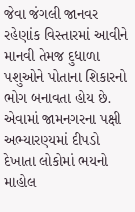જેવા જંગલી જાનવર રહેણાંક વિસ્તારમાં આવીને માનવી તેમજ દુધાળા પશુઓને પોતાના શિકારનો ભોગ બનાવતા હોય છે. એવામાં જામનગરના પક્ષી અભ્યારણ્યમાં દીપડો દેખાતા લોકોમાં ભયનો માહોલ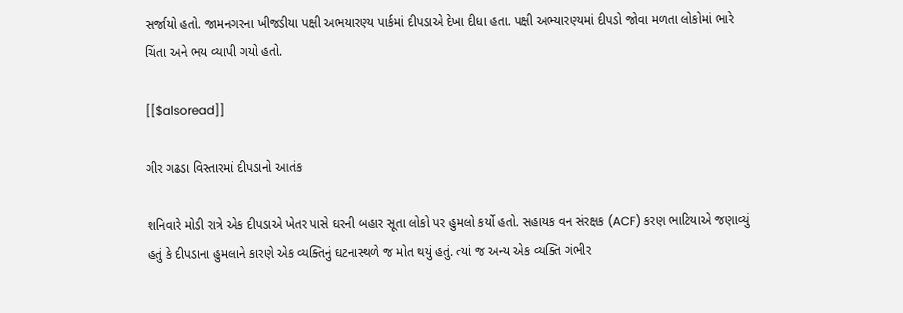સર્જાયો હતો. જામનગરના ખીજડીયા પક્ષી અભયારણ્ય પાર્કમાં દીપડાએ દેખા દીધા હતા. પક્ષી અભ્યારણ્યમાં દીપડો જોવા મળતા લોકોમાં ભારે ચિંતા અને ભય વ્યાપી ગયો હતો.

[[$alsoread]]

ગીર ગઢડા વિસ્તારમાં દીપડાનો આતંક

શનિવારે મોડી રાત્રે એક દીપડાએ ખેતર પાસે ઘરની બહાર સૂતા લોકો પર હુમલો કર્યો હતો. સહાયક વન સંરક્ષક (ACF) કરણ ભાટિયાએ જણાવ્યું હતું કે દીપડાના હુમલાને કારણે એક વ્યક્તિનું ઘટનાસ્થળે જ મોત થયું હતું. ત્યાં જ અન્ય એક વ્યક્તિ ગંભીર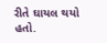રીતે ઘાયલ થયો હતો.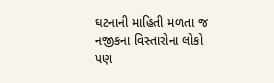ઘટનાની માહિતી મળતા જ નજીકના વિસ્તારોના લોકો પણ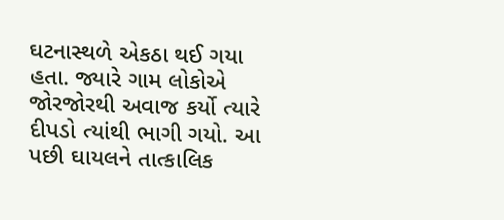ઘટનાસ્થળે એકઠા થઈ ગયા હતા. જ્યારે ગામ લોકોએ જોરજોરથી અવાજ કર્યો ત્યારે દીપડો ત્યાંથી ભાગી ગયો. આ પછી ઘાયલને તાત્કાલિક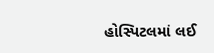હોસ્પિટલમાં લઈ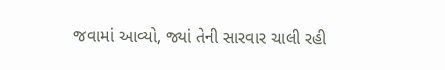જવામાં આવ્યો, જ્યાં તેની સારવાર ચાલી રહી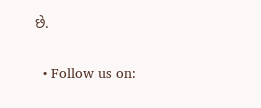છે.

  • Follow us on: